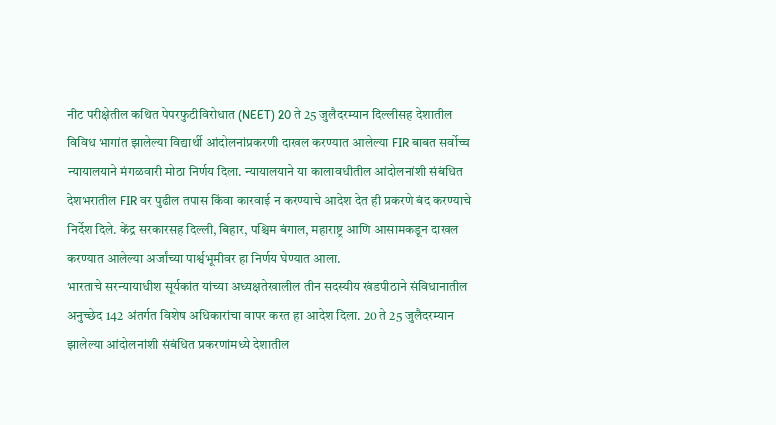नीट परीक्षेतील कथित पेपरफुटीविरोधात (NEET) 20 ते 25 जुलैदरम्यान दिल्लीसह देशातील विविध भागांत झालेल्या विद्यार्थी आंदोलनांप्रकरणी दाखल करण्यात आलेल्या FIR बाबत सर्वोच्च न्यायालयाने मंगळवारी मोठा निर्णय दिला. न्यायालयाने या कालावधीतील आंदोलनांशी संबंधित देशभरातील FIR वर पुढील तपास किंवा कारवाई न करण्याचे आदेश देत ही प्रकरणे बंद करण्याचे निर्देश दिले. केंद्र सरकारसह दिल्ली, बिहार, पश्चिम बंगाल, महाराष्ट्र आणि आसामकडून दाखल करण्यात आलेल्या अर्जांच्या पार्श्वभूमीवर हा निर्णय घेण्यात आला.
भारताचे सरन्यायाधीश सूर्यकांत यांच्या अध्यक्षतेखालील तीन सदस्यीय खंडपीठाने संविधानातील अनुच्छेद 142 अंतर्गत विशेष अधिकारांचा वापर करत हा आदेश दिला. 20 ते 25 जुलैदरम्यान झालेल्या आंदोलनांशी संबंधित प्रकरणांमध्ये देशातील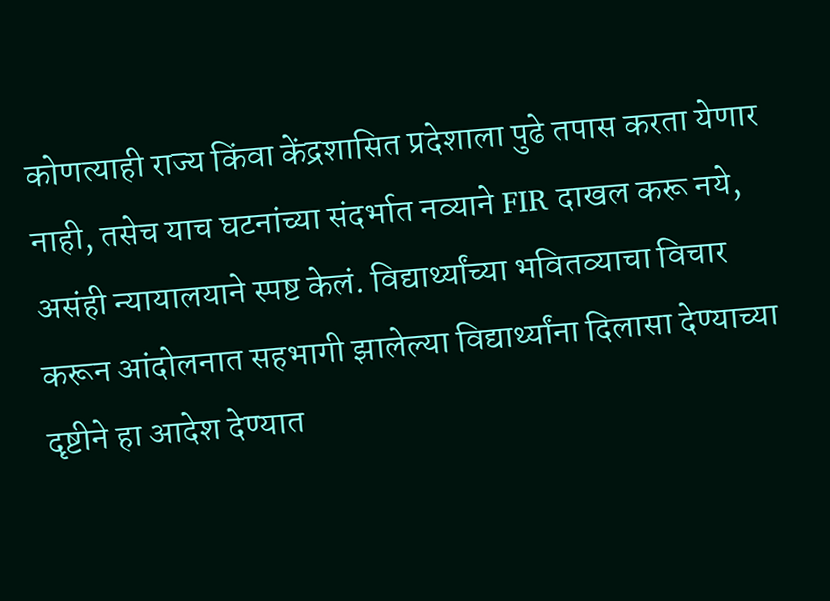कोणत्याही राज्य किंवा केंद्रशासित प्रदेशाला पुढे तपास करता येणार नाही, तसेच याच घटनांच्या संदर्भात नव्याने FIR दाखल करू नये, असंही न्यायालयाने स्पष्ट केलं. विद्यार्थ्यांच्या भवितव्याचा विचार करून आंदोलनात सहभागी झालेल्या विद्यार्थ्यांना दिलासा देण्याच्या दृष्टीने हा आदेश देण्यात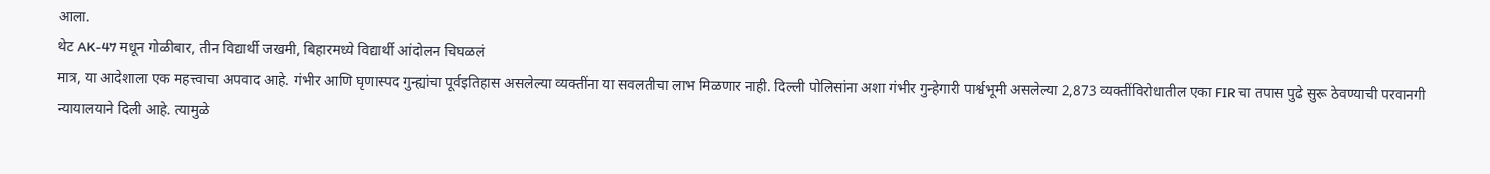आला.
थेट AK-47 मधून गोळीबार, तीन विद्यार्थी जखमी, बिहारमध्ये विद्यार्थी आंदोलन चिघळलं
मात्र, या आदेशाला एक महत्त्वाचा अपवाद आहे. गंभीर आणि घृणास्पद गुन्ह्यांचा पूर्वइतिहास असलेल्या व्यक्तींना या सवलतीचा लाभ मिळणार नाही. दिल्ली पोलिसांना अशा गंभीर गुन्हेगारी पार्श्वभूमी असलेल्या 2,873 व्यक्तींविरोधातील एका FIR चा तपास पुढे सुरू ठेवण्याची परवानगी न्यायालयाने दिली आहे. त्यामुळे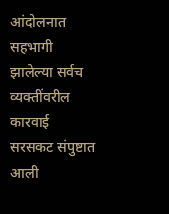आंदोलनात सहभागी झालेल्या सर्वच व्यक्तींवरील कारवाई सरसकट संपुष्टात आली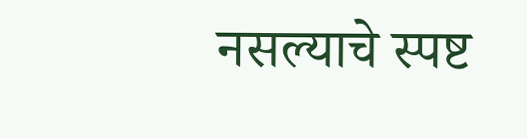नसल्याचे स्पष्ट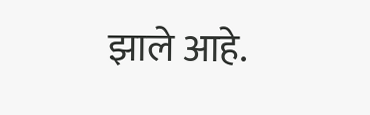झाले आहे.